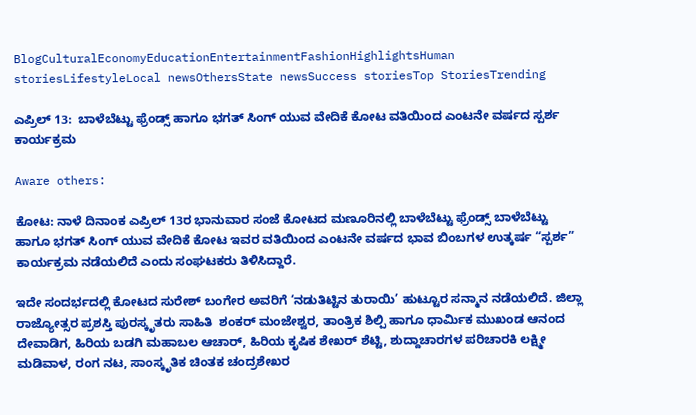BlogCulturalEconomyEducationEntertainmentFashionHighlightsHuman storiesLifestyleLocal newsOthersState newsSuccess storiesTop StoriesTrending

ಎಪ್ರಿಲ್ 13:  ಬಾಳೆಬೆಟ್ಟು ಫ್ರೆಂಡ್ಸ್ ಹಾಗೂ ಭಗತ್ ಸಿಂಗ್ ಯುವ ವೇದಿಕೆ ಕೋಟ ವತಿಯಿಂದ ಎಂಟನೇ ವರ್ಷದ ಸ್ಪರ್ಶ ಕಾರ್ಯಕ್ರಮ

Aware others:

ಕೋಟ: ನಾಳೆ ದಿನಾಂಕ ಎಪ್ರಿಲ್ 13ರ ಭಾನುವಾರ ಸಂಜೆ ಕೋಟದ ಮಣೂರಿನಲ್ಲಿ ಬಾಳೆಬೆಟ್ಟು ಫ್ರೆಂಡ್ಸ್ ಬಾಳೆಬೆಟ್ಟು ಹಾಗೂ ಭಗತ್ ಸಿಂಗ್ ಯುವ ವೇದಿಕೆ ಕೋಟ ಇವರ ವತಿಯಿಂದ ಎಂಟನೇ ವರ್ಷದ ಭಾವ ಬಿಂಬಗಳ ಉತ್ಕರ್ಷ “ಸ್ಪರ್ಶ” ಕಾರ್ಯಕ್ರಮ ನಡೆಯಲಿದೆ ಎಂದು ಸಂಘಟಕರು ತಿಳಿಸಿದ್ದಾರೆ.

ಇದೇ ಸಂದರ್ಭದಲ್ಲಿ ಕೋಟದ ಸುರೇಶ್ ಬಂಗೇರ ಅವರಿಗೆ ‘ನಡುತಿಟ್ಟಿನ ತುರಾಯಿ’ ಹುಟ್ಟೂರ ಸನ್ಮಾನ ನಡೆಯಲಿದೆ. ಜಿಲ್ಲಾ ರಾಜ್ಯೋತ್ಸರ ಪ್ರಶಸ್ತಿ ಪುರಸ್ಕೃತರು ಸಾಹಿತಿ  ಶಂಕರ್ ಮಂಜೇಶ್ವರ, ತಾಂತ್ರಿಕ ಶಿಲ್ಪಿ ಹಾಗೂ ಧಾರ್ಮಿಕ ಮುಖಂಡ ಆನಂದ ದೇವಾಡಿಗ, ಹಿರಿಯ ಬಡಗಿ ಮಹಾಬಲ ಆಚಾರ್, ಹಿರಿಯ ಕೃಷಿಕ ಶೇಖರ್ ಶೆಟ್ಟಿ, ಶುದ್ದಾಚಾರಗಳ ಪರಿಚಾರಕಿ ಲಕ್ಷ್ಮೀ ಮಡಿವಾಳ, ರಂಗ ನಟ, ಸಾಂಸ್ಕೃತಿಕ ಚಿಂತಕ ಚಂದ್ರಶೇಖರ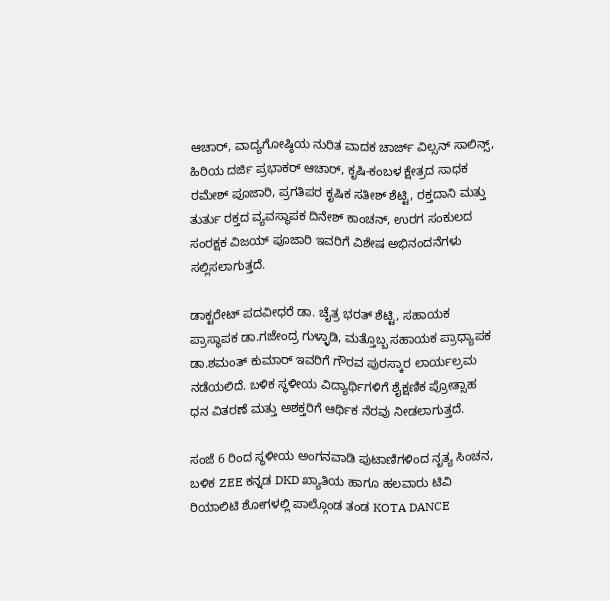ಆಚಾರ್, ವಾದ್ಯಗೋಷ್ಠಿಯ ನುರಿತ ವಾದಕ ಚಾರ್ಜ್ ವಿಲ್ಸನ್ ಸಾಲಿನ್ಸ್, ಹಿರಿಯ ದರ್ಜಿ ಪ್ರಭಾಕರ್ ಆಚಾರ್, ಕೃಷಿ-ಕಂಬಳ ಕ್ಷೇತ್ರದ ಸಾಧಕ ರಮೇಶ್ ಪೂಜಾರಿ, ಪ್ರಗತಿಪರ ಕೃಷಿಕ ಸತೀಶ್ ಶೆಟ್ಟಿ, ರಕ್ತದಾನಿ ಮತ್ತು ತುರ್ತು ರಕ್ತದ ವ್ಯವಸ್ಥಾಪಕ ದಿನೇಶ್ ಕಾಂಚನ್, ಉರಗ ಸಂಕುಲದ ಸಂರಕ್ಷಕ ವಿಜಯ್ ಪೂಜಾರಿ ಇವರಿಗೆ ವಿಶೇಷ ಅಭಿನಂದನೆಗಳು ಸಲ್ಲಿಸಲಾಗುತ್ತದೆ.

ಡಾಕ್ಟರೇಟ್ ಪದವೀಧರೆ ಡಾ. ಚೈತ್ರ ಭರತ್ ಶೆಟ್ಟಿ, ಸಹಾಯಕ ಪ್ರಾಸ್ಥಾಪಕ ಡಾ.ಗಜೇಂದ್ರ ಗುಳ್ಳಾಡಿ, ಮತ್ತೊಬ್ಬ ಸಹಾಯಕ ಪ್ರಾಧ್ಯಾಪಕ ಡಾ.ಶಮಂತ್ ಕುಮಾರ್ ಇವರಿಗೆ ಗೌರವ ಪುರಸ್ಕಾರ ಲಾರ್ಯಲ್ರಮ ನಡೆಯಲಿದೆ. ಬಳಿಕ ಸ್ಥಳೀಯ ವಿದ್ಯಾರ್ಥಿಗಳಿಗೆ ಶೈಕ್ಷಣಿಕ ಪ್ರೋತ್ಸಾಹ ಧನ ವಿತರಣೆ ಮತ್ತು ಅಶಕ್ತರಿಗೆ ಆರ್ಥಿಕ ನೆರವು ನೀಡಲಾಗುತ್ತದೆ.

ಸಂಜೆ 6 ರಿಂದ ಸ್ಥಳೀಯ ಅಂಗನವಾಡಿ ಪುಟಾಣಿಗಳಿಂದ ನೃತ್ಯ ಸಿಂಚನ, ಬಳಿಕ ZEE ಕನ್ನಡ DKD ಖ್ಯಾತಿಯ ಹಾಗೂ ಹಲವಾರು ಟಿವಿ ರಿಯಾಲಿಟಿ ಶೋಗಳಲ್ಲಿ ಪಾಲ್ಗೊಂಡ ತಂಡ KOTA DANCE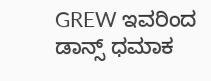GREW ಇವರಿಂದ ಡಾನ್ಸ್ ಧಮಾಕ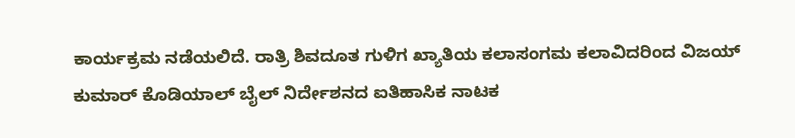ಕಾರ್ಯಕ್ರಮ ನಡೆಯಲಿದೆ. ರಾತ್ರಿ ಶಿವದೂತ ಗುಳಿಗ ಖ್ಯಾತಿಯ ಕಲಾಸಂಗಮ ಕಲಾವಿದರಿಂದ ವಿಜಯ್‌ ಕುಮಾರ್ ಕೊಡಿಯಾಲ್ ಬೈಲ್ ನಿರ್ದೇಶನದ ಐತಿಹಾಸಿಕ ನಾಟಕ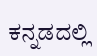ಕನ್ನಡದಲ್ಲಿ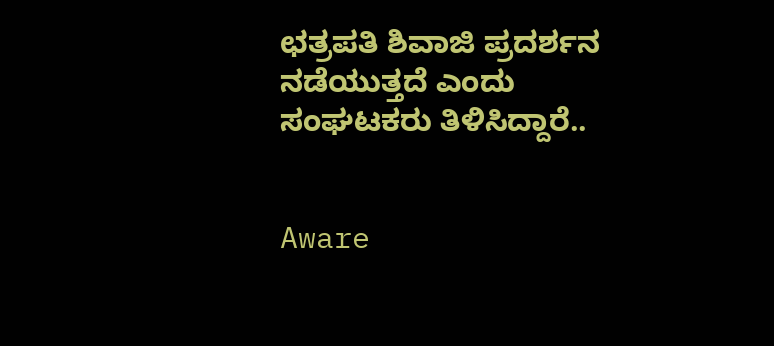ಛತ್ರಪತಿ ಶಿವಾಜಿ ಪ್ರದರ್ಶನ ನಡೆಯುತ್ತದೆ ಎಂದು ಸಂಘಟಕರು ತಿಳಿಸಿದ್ದಾರೆ..


Aware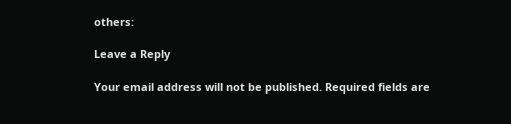others:

Leave a Reply

Your email address will not be published. Required fields are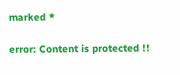marked *

error: Content is protected !!